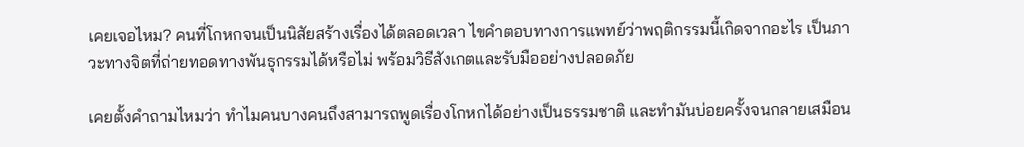เคยเจอไหม? คนที่โกหกจนเป็นนิสัยสร้างเรื่องได้ตลอดเวลา ไขคำตอบทางการแพทย์ว่าพฤติกรรมนี้เกิดจากอะไร เป็นภาวะทางจิตที่ถ่ายทอดทางพันธุกรรมได้หรือไม่ พร้อมวิธีสังเกตและรับมืออย่างปลอดภัย

เคยตั้งคำถามไหมว่า ทำไมคนบางคนถึงสามารถพูดเรื่องโกหกได้อย่างเป็นธรรมชาติ และทำมันบ่อยครั้งจนกลายเสมือน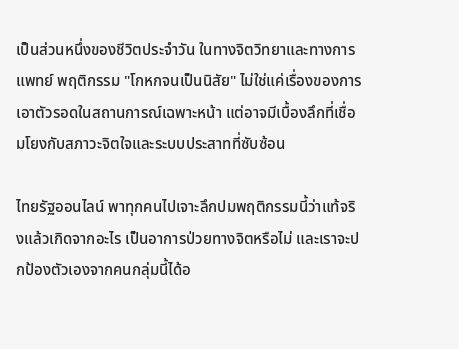เป็นส่วนหนึ่งของชีวิตประจำวัน ในทางจิตวิทยาและทางการแพทย์ พฤติกรรม "โกหกจนเป็นนิสัย" ไม่ใช่แค่เรื่องของการเอาตัวรอดในสถานการณ์เฉพาะหน้า แต่อาจมีเบื้องลึกที่เชื่อมโยงกับสภาวะจิตใจและระบบประสาทที่ซับซ้อน

ไทยรัฐออนไลน์ พาทุกคนไปเจาะลึกปมพฤติกรรมนี้ว่าแท้จริงแล้วเกิดจากอะไร เป็นอาการป่วยทางจิตหรือไม่ และเราจะปกป้องตัวเองจากคนกลุ่มนี้ได้อ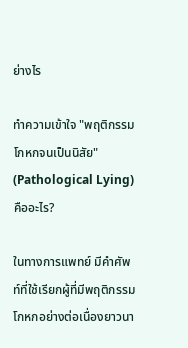ย่างไร

ทำความเข้าใจ "พฤติกรรมโกหกจนเป็นนิสัย" (Pathological Lying) คืออะไร?

ในทางการแพทย์ มีคำศัพท์ที่ใช้เรียกผู้ที่มีพฤติกรรมโกหกอย่างต่อเนื่องยาวนา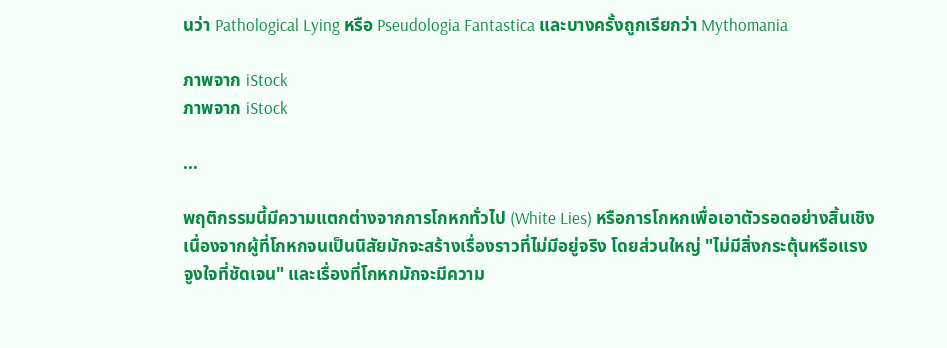นว่า Pathological Lying หรือ Pseudologia Fantastica และบางครั้งถูกเรียกว่า Mythomania

ภาพจาก iStock
ภาพจาก iStock

...

พฤติกรรมนี้มีความแตกต่างจากการโกหกทั่วไป (White Lies) หรือการโกหกเพื่อเอาตัวรอดอย่างสิ้นเชิง เนื่องจากผู้ที่โกหกจนเป็นนิสัยมักจะสร้างเรื่องราวที่ไม่มีอยู่จริง โดยส่วนใหญ่ "ไม่มีสิ่งกระตุ้นหรือแรงจูงใจที่ชัดเจน" และเรื่องที่โกหกมักจะมีความ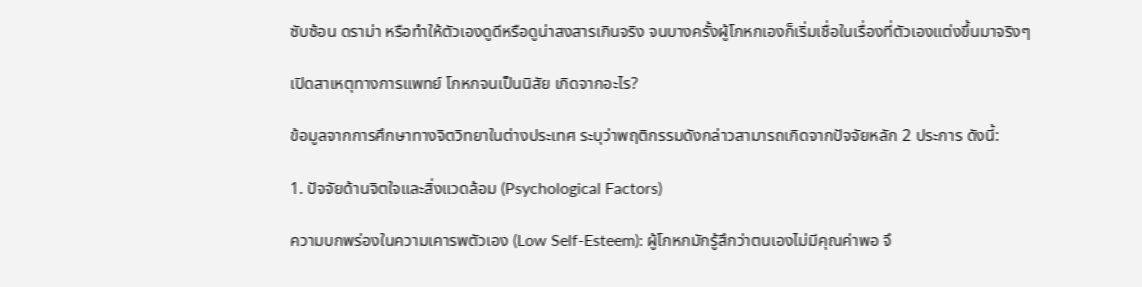ซับซ้อน ดราม่า หรือทำให้ตัวเองดูดีหรือดูน่าสงสารเกินจริง จนบางครั้งผู้โกหกเองก็เริ่มเชื่อในเรื่องที่ตัวเองแต่งขึ้นมาจริงๆ

เปิดสาเหตุทางการแพทย์ โกหกจนเป็นนิสัย เกิดจากอะไร?

ข้อมูลจากการศึกษาทางจิตวิทยาในต่างประเทศ ระบุว่าพฤติกรรมดังกล่าวสามารถเกิดจากปัจจัยหลัก 2 ประการ ดังนี้:

1. ปัจจัยด้านจิตใจและสิ่งแวดล้อม (Psychological Factors)

ความบกพร่องในความเคารพตัวเอง (Low Self-Esteem): ผู้โกหกมักรู้สึกว่าตนเองไม่มีคุณค่าพอ จึ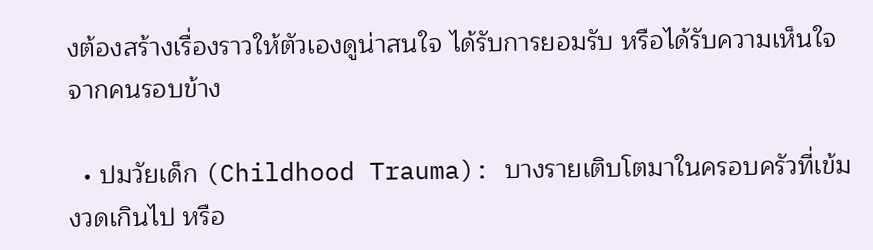งต้องสร้างเรื่องราวให้ตัวเองดูน่าสนใจ ได้รับการยอมรับ หรือได้รับความเห็นใจจากคนรอบข้าง

  • ปมวัยเด็ก (Childhood Trauma): บางรายเติบโตมาในครอบครัวที่เข้มงวดเกินไป หรือ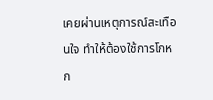เคยผ่านเหตุการณ์สะเทือนใจ ทำให้ต้องใช้การโกหก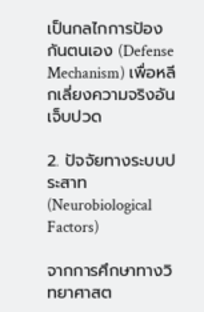เป็นกลไกการป้องกันตนเอง (Defense Mechanism) เพื่อหลีกเลี่ยงความจริงอันเจ็บปวด

2. ปัจจัยทางระบบประสาท (Neurobiological Factors)

จากการศึกษาทางวิทยาศาสต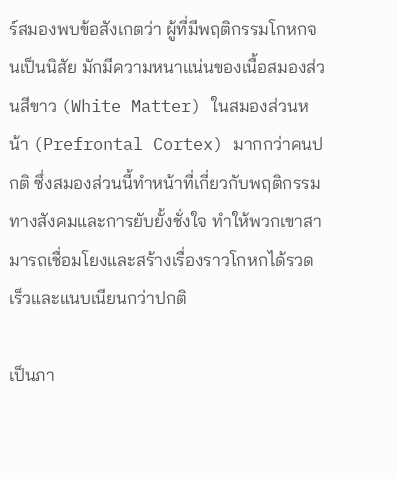ร์สมองพบข้อสังเกตว่า ผู้ที่มีพฤติกรรมโกหกจนเป็นนิสัย มักมีความหนาแน่นของเนื้อสมองส่วนสีขาว (White Matter) ในสมองส่วนหน้า (Prefrontal Cortex) มากกว่าคนปกติ ซึ่งสมองส่วนนี้ทำหน้าที่เกี่ยวกับพฤติกรรมทางสังคมและการยับยั้งชั่งใจ ทำให้พวกเขาสามารถเชื่อมโยงและสร้างเรื่องราวโกหกได้รวดเร็วและแนบเนียนกว่าปกติ

เป็นภา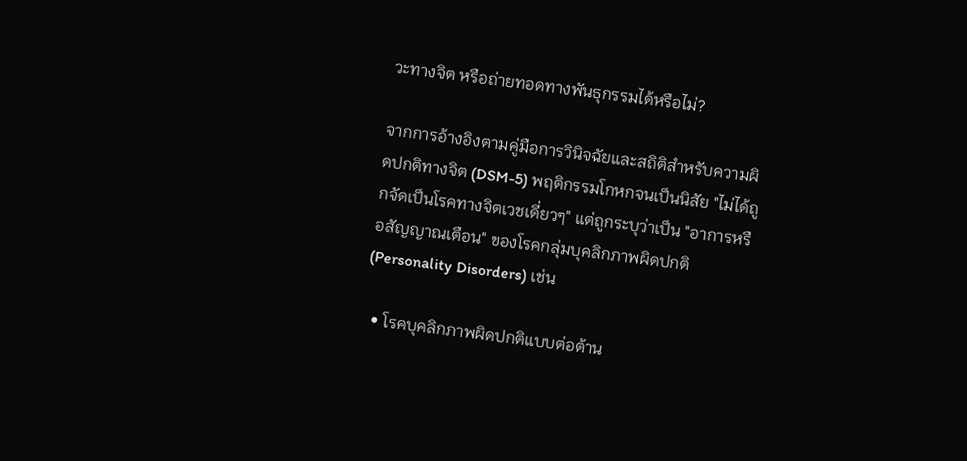วะทางจิต หรือถ่ายทอดทางพันธุกรรมได้หรือไม่?

จากการอ้างอิงตามคู่มือการวินิจฉัยและสถิติสำหรับความผิดปกติทางจิต (DSM-5) พฤติกรรมโกหกจนเป็นนิสัย "ไม่ได้ถูกจัดเป็นโรคทางจิตเวชเดี่ยวๆ" แต่ถูกระบุว่าเป็น "อาการหรือสัญญาณเตือน" ของโรคกลุ่มบุคลิกภาพผิดปกติ (Personality Disorders) เช่น

  • โรคบุคลิกภาพผิดปกติแบบต่อต้าน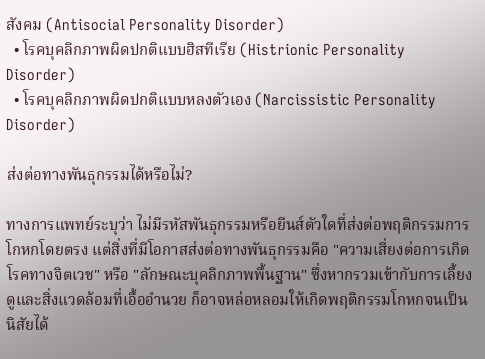สังคม (Antisocial Personality Disorder)
  • โรคบุคลิกภาพผิดปกติแบบฮิสทีเรีย (Histrionic Personality Disorder)
  • โรคบุคลิกภาพผิดปกติแบบหลงตัวเอง (Narcissistic Personality Disorder)

ส่งต่อทางพันธุกรรมได้หรือไม่?

ทางการแพทย์ระบุว่า ไม่มีรหัสพันธุกรรมหรือยีนส์ตัวใดที่ส่งต่อพฤติกรรมการโกหกโดยตรง แต่สิ่งที่มีโอกาสส่งต่อทางพันธุกรรมคือ "ความเสี่ยงต่อการเกิดโรคทางจิตเวช" หรือ "ลักษณะบุคลิกภาพพื้นฐาน" ซึ่งหากรวมเข้ากับการเลี้ยงดูและสิ่งแวดล้อมที่เอื้ออำนวย ก็อาจหล่อหลอมให้เกิดพฤติกรรมโกหกจนเป็นนิสัยได้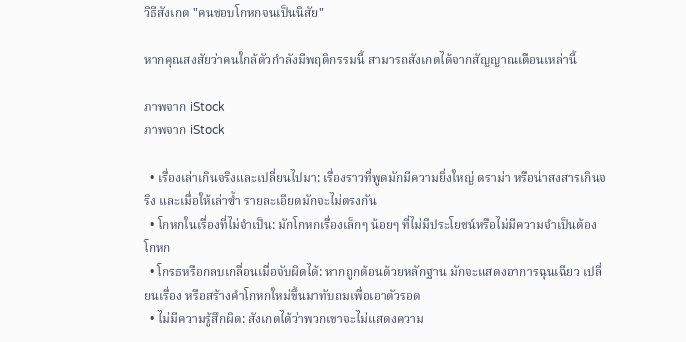วิธีสังเกต "คนชอบโกหกจนเป็นนิสัย"

หากคุณสงสัยว่าคนใกล้ตัวกำลังมีพฤติกรรมนี้ สามารถสังเกตได้จากสัญญาณเตือนเหล่านี้

ภาพจาก iStock
ภาพจาก iStock

  • เรื่องเล่าเกินจริงและเปลี่ยนไปมา: เรื่องราวที่พูดมักมีความยิ่งใหญ่ ดราม่า หรือน่าสงสารเกินจริง และเมื่อให้เล่าซ้ำ รายละเอียดมักจะไม่ตรงกัน
  • โกหกในเรื่องที่ไม่จำเป็น: มักโกหกเรื่องเล็กๆ น้อยๆ ที่ไม่มีประโยชน์หรือไม่มีความจำเป็นต้องโกหก
  • โกรธหรือกลบเกลื่อนเมื่อจับผิดได้: หากถูกต้อนด้วยหลักฐาน มักจะแสดงอาการฉุนเฉียว เปลี่ยนเรื่อง หรือสร้างคำโกหกใหม่ขึ้นมาทับถมเพื่อเอาตัวรอด
  • ไม่มีความรู้สึกผิด: สังเกตได้ว่าพวกเขาจะไม่แสดงความ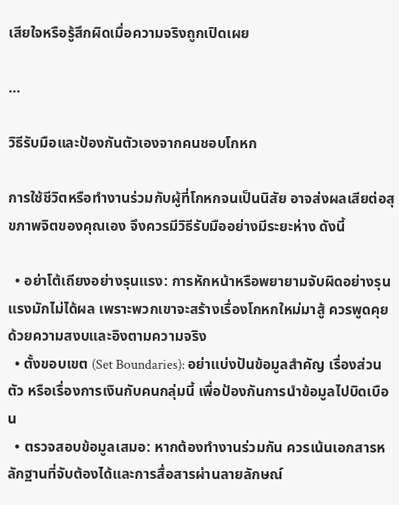เสียใจหรือรู้สึกผิดเมื่อความจริงถูกเปิดเผย

...

วิธีรับมือและป้องกันตัวเองจากคนชอบโกหก

การใช้ชีวิตหรือทำงานร่วมกับผู้ที่โกหกจนเป็นนิสัย อาจส่งผลเสียต่อสุขภาพจิตของคุณเอง จึงควรมีวิธีรับมืออย่างมีระยะห่าง ดังนี้

  • อย่าโต้เถียงอย่างรุนแรง: การหักหน้าหรือพยายามจับผิดอย่างรุนแรงมักไม่ได้ผล เพราะพวกเขาจะสร้างเรื่องโกหกใหม่มาสู้ ควรพูดคุยด้วยความสงบและอิงตามความจริง
  • ตั้งขอบเขต (Set Boundaries): อย่าแบ่งปันข้อมูลสำคัญ เรื่องส่วนตัว หรือเรื่องการเงินกับคนกลุ่มนี้ เพื่อป้องกันการนำข้อมูลไปบิดเบือน
  • ตรวจสอบข้อมูลเสมอ: หากต้องทำงานร่วมกัน ควรเน้นเอกสารหลักฐานที่จับต้องได้และการสื่อสารผ่านลายลักษณ์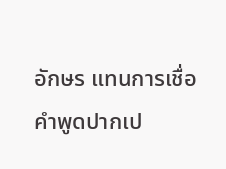อักษร แทนการเชื่อคำพูดปากเป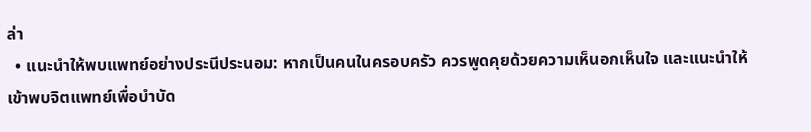ล่า
  • แนะนำให้พบแพทย์อย่างประนีประนอม: หากเป็นคนในครอบครัว ควรพูดคุยด้วยความเห็นอกเห็นใจ และแนะนำให้เข้าพบจิตแพทย์เพื่อบำบัด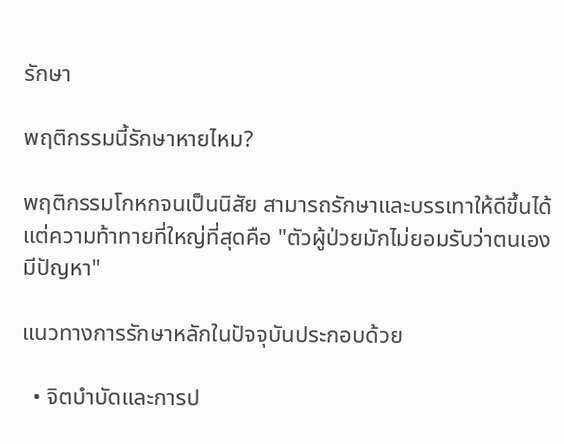รักษา

พฤติกรรมนี้รักษาหายไหม?

พฤติกรรมโกหกจนเป็นนิสัย สามารถรักษาและบรรเทาให้ดีขึ้นได้ แต่ความท้าทายที่ใหญ่ที่สุดคือ "ตัวผู้ป่วยมักไม่ยอมรับว่าตนเองมีปัญหา"

แนวทางการรักษาหลักในปัจจุบันประกอบด้วย

  • จิตบำบัดและการป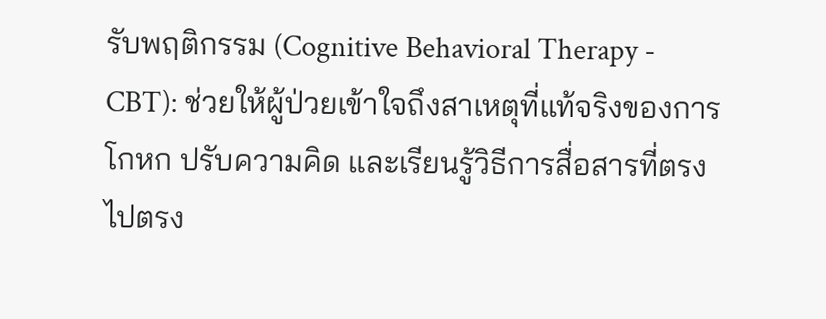รับพฤติกรรม (Cognitive Behavioral Therapy - CBT): ช่วยให้ผู้ป่วยเข้าใจถึงสาเหตุที่แท้จริงของการโกหก ปรับความคิด และเรียนรู้วิธีการสื่อสารที่ตรงไปตรง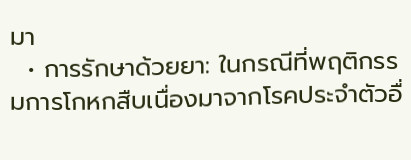มา
  • การรักษาด้วยยา: ในกรณีที่พฤติกรรมการโกหกสืบเนื่องมาจากโรคประจำตัวอื่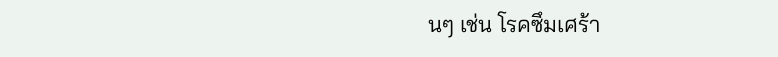นๆ เช่น โรคซึมเศร้า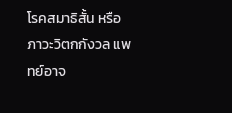โรคสมาธิสั้น หรือภาวะวิตกกังวล แพทย์อาจ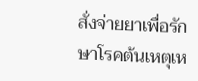สั่งจ่ายยาเพื่อรักษาโรคต้นเหตุเห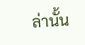ล่านั้น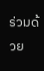ร่วมด้วย